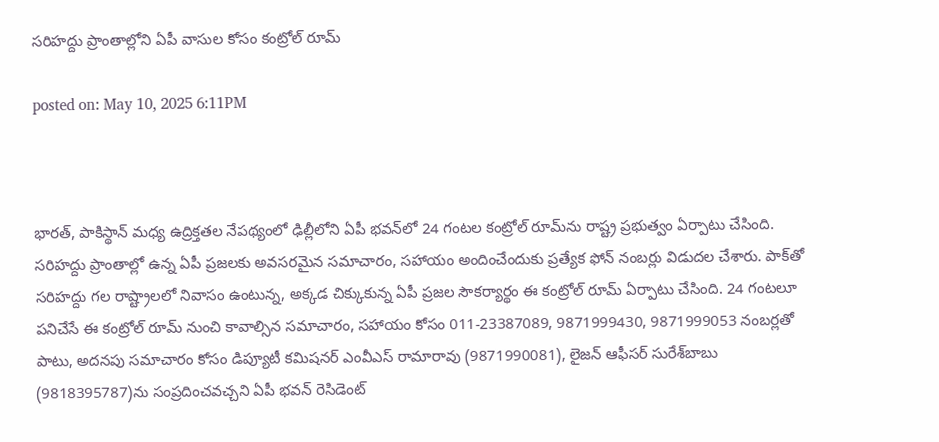సరిహద్దు ప్రాంతాల్లోని ఏపీ వాసుల కోసం కంట్రోల్ రూమ్

posted on: May 10, 2025 6:11PM



భారత్‌, పాకిస్థాన్‌ మధ్య ఉద్రిక్తతల నేపథ్యంలో ఢిల్లీలోని ఏపీ భవన్‌లో 24 గంటల కంట్రోల్‌ రూమ్‌ను రాష్ట్ర ప్రభుత్వం ఏర్పాటు చేసింది. సరిహద్దు ప్రాంతాల్లో ఉన్న ఏపీ ప్రజలకు అవసరమైన సమాచారం, సహాయం అందించేందుకు ప్రత్యేక ఫోన్ నంబర్లు విడుదల చేశారు. పాక్‌తో సరిహద్దు గల రాష్ట్రాలలో నివాసం ఉంటున్న, అక్కడ చిక్కుకున్న ఏపీ ప్రజల సౌకర్యార్థం ఈ కంట్రోల్ రూమ్ ఏర్పాటు చేసింది. 24 గంటలూ పనిచేసే ఈ కంట్రోల్‌ రూమ్‌ నుంచి కావాల్సిన సమాచారం, సహాయం కోసం 011-23387089, 9871999430, 9871999053 నంబర్లతో పాటు, అదనపు సమాచారం కోసం డిప్యూటీ కమిషనర్‌ ఎంవీఎస్‌ రామారావు (9871990081), లైజన్‌ ఆఫీసర్‌ సురేశ్‌బాబు (9818395787)ను సంప్రదించవచ్చని ఏపీ భవన్‌ రెసిడెంట్‌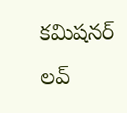కమిషనర్‌ లవ్‌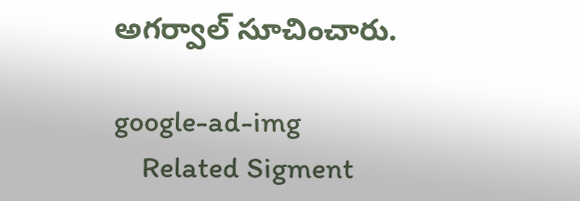అగర్వాల్‌ సూచించారు.

google-ad-img
    Related Sigment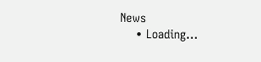News
    • Loading...